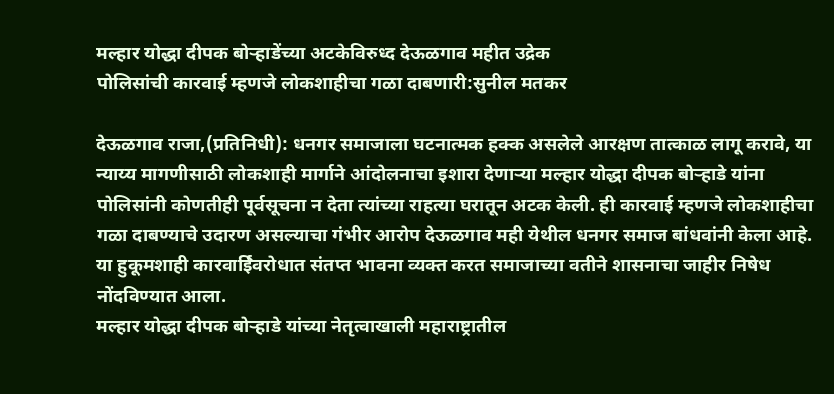मल्हार योद्धा दीपक बोऱ्हाडेंच्या अटकेविरुध्द देऊळगाव महीत उद्रेक
पोलिसांची कारवाई म्हणजे लोकशाहीचा गळा दाबणारी:सुनील मतकर

देऊळगाव राजा,(प्रतिनिधी): धनगर समाजाला घटनात्मक हक्क असलेले आरक्षण तात्काळ लागू करावे, या न्याय्य मागणीसाठी लोकशाही मार्गाने आंदोलनाचा इशारा देणाऱ्या मल्हार योद्धा दीपक बोऱ्हाडे यांना पोलिसांनी कोणतीही पूर्वसूचना न देता त्यांच्या राहत्या घरातून अटक केली. ही कारवाई म्हणजे लोकशाहीचा गळा दाबण्याचे उदारण असल्याचा गंभीर आरोप देऊळगाव मही येथील धनगर समाज बांधवांनी केला आहे. या हुकूमशाही कारवाईिवरोधात संतप्त भावना व्यक्त करत समाजाच्या वतीने शासनाचा जाहीर निषेध नोंदविण्यात आला.
मल्हार योद्धा दीपक बोऱ्हाडे यांच्या नेतृत्वाखाली महाराष्ट्रातील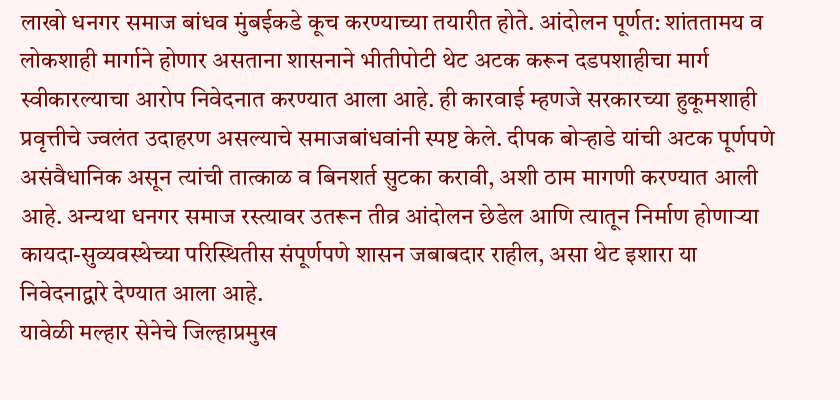लाखो धनगर समाज बांधव मुंबईकडे कूच करण्याच्या तयारीत होते. आंदोलन पूर्णत: शांततामय व लोकशाही मार्गाने होणार असताना शासनाने भीतीपोटी थेट अटक करून दडपशाहीचा मार्ग स्वीकारल्याचा आरोप निवेदनात करण्यात आला आहे. ही कारवाई म्हणजे सरकारच्या हुकूमशाही प्रवृत्तीचे ज्वलंत उदाहरण असल्याचे समाजबांधवांनी स्पष्ट केले. दीपक बोऱ्हाडे यांची अटक पूर्णपणे असंवैधानिक असून त्यांची तात्काळ व बिनशर्त सुटका करावी, अशी ठाम मागणी करण्यात आली आहे. अन्यथा धनगर समाज रस्त्यावर उतरून तीव्र आंदोलन छेडेल आणि त्यातून निर्माण होणाऱ्या कायदा-सुव्यवस्थेच्या परिस्थितीस संपूर्णपणे शासन जबाबदार राहील, असा थेट इशारा या निवेदनाद्वारे देण्यात आला आहे.
यावेळी मल्हार सेनेचे जिल्हाप्रमुख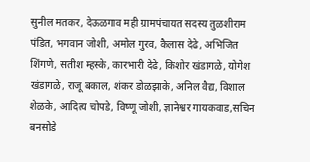सुनील मतकर, देऊळगाव मही ग्रामपंचायत सदस्य तुळशीराम पंडित, भगवान जोशी, अमोल गुरव, कैलास देढे, अभिजित शिंगणे, सतीश म्हस्के, कारभारी देढे, किशोर खंडागळे, योगेश खंडागळे, राजू बकाल, शंकर डोळझाके, अनिल वैद्य, विशाल शेळके, आदित्य चोपडे, विष्णू जोशी, ज्ञानेश्वर गायकवाड,सचिन बनसोडे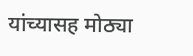यांच्यासह मोठ्या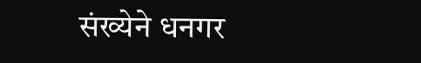संख्येने धनगर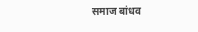समाज बांधव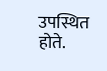उपस्थित होते.